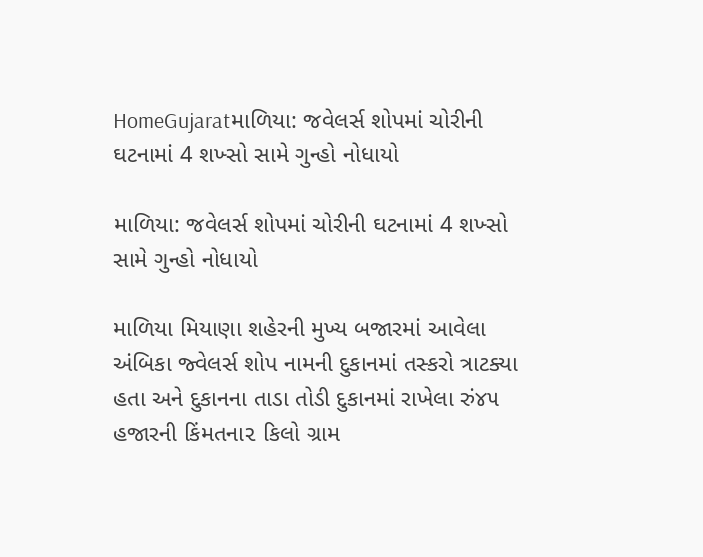HomeGujaratમાળિયા: જવેલર્સ શોપમાં ચોરીની ઘટનામાં 4 શખ્સો સામે ગુન્હો નોધાયો

માળિયા: જવેલર્સ શોપમાં ચોરીની ઘટનામાં 4 શખ્સો સામે ગુન્હો નોધાયો

માળિયા મિયાણા શહેરની મુખ્ય બજારમાં આવેલા અંબિકા જ્વેલર્સ શોપ નામની દુકાનમાં તસ્કરો ત્રાટક્યા હતા અને દુકાનના તાડા તોડી દુકાનમાં રાખેલા રું૪૫ હજારની કિંમતના૨ કિલો ગ્રામ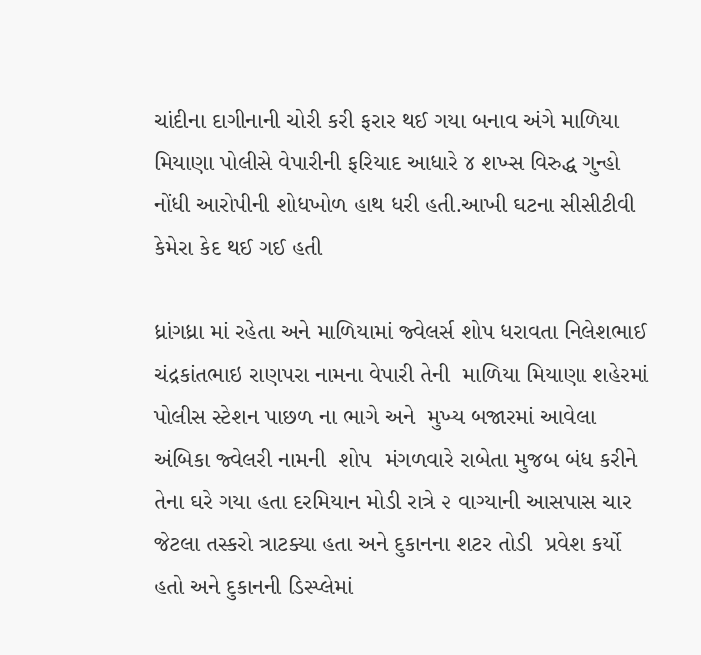ચાંદીના દાગીનાની ચોરી કરી ફરાર થઈ ગયા બનાવ અંગે માળિયા મિયાણા પોલીસે વેપારીની ફરિયાદ આધારે ૪ શખ્સ વિરુદ્ધ ગુન્હો નોંધી આરોપીની શોધખોળ હાથ ધરી હતી.આખી ઘટના સીસીટીવી કેમેરા કેદ થઈ ગઈ હતી

ધ્રાંગધ્રા માં રહેતા અને માળિયામાં જ્વેલર્સ શોપ ધરાવતા નિલેશભાઈ ચંદ્રકાંતભાઇ રાણપરા નામના વેપારી તેની  માળિયા મિયાણા શહેરમાં પોલીસ સ્ટેશન પાછળ ના ભાગે અને  મુખ્ય બજારમાં આવેલા અંબિકા જ્વેલરી નામની  શોપ  મંગળવારે રાબેતા મુજબ બંધ કરીને તેના ઘરે ગયા હતા દરમિયાન મોડી રાત્રે ૨ વાગ્યાની આસપાસ ચાર જેટલા તસ્કરો ત્રાટક્યા હતા અને દુકાનના શટર તોડી  પ્રવેશ કર્યો હતો અને દુકાનની ડિસ્પ્લેમાં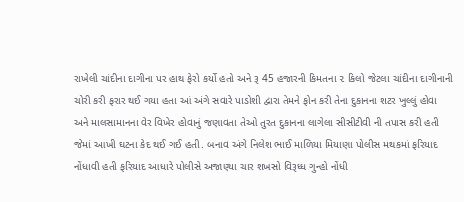રાખેલી ચાંદીના દાગીના પર હાથ ફેરો કર્યો હતો અને રૂ 45 હજારની કિમતના ૨ કિલો જેટલા ચાંદીના દાગીનાની ચોરી કરી ફરાર થઈ ગયા હતા આં અંગે સવારે પાડોશી દ્વારા તેમને ફોન કરી તેના દુકાનના શટર ખુલ્લું હોવા અને માલસામાનના વેર વિખેર હોવાનું જણાવતા તેઓ તુરત દુકાનના લાગેલા સીસીટીવી ની તપાસ કરી હતી જેમાં આખી ઘટના કેદ થઈ ગઈ હતી. બનાવ અંગે નિલેશ ભાઈ માળિયા મિયાણા પોલીસ મથકમાં ફરિયાદ નોંધાવી હતી ફરિયાદ આધારે પોલીસે અજાણ્યા ચાર શખસો વિરૂધ્ધ ગુન્હો નોંધી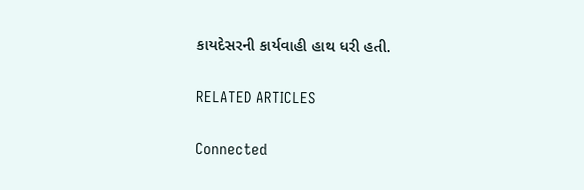કાયદેસરની કાર્યવાહી હાથ ધરી હતી.

RELATED ARTICLES

Connected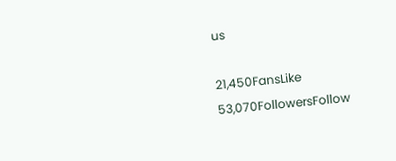us

21,450FansLike
53,070FollowersFollow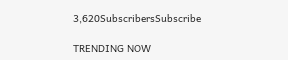3,620SubscribersSubscribe

TRENDING NOW